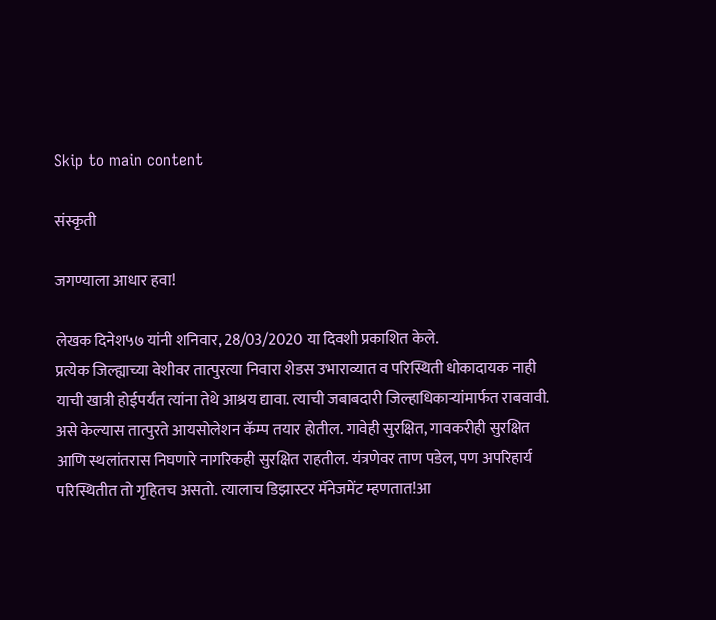Skip to main content

संस्कृती

जगण्याला आधार हवा!

लेखक दिनेश५७ यांनी शनिवार, 28/03/2020 या दिवशी प्रकाशित केले.
प्रत्येक जिल्ह्याच्या वेशीवर तात्पुरत्या निवारा शेडस उभाराव्यात व परिस्थिती धोकादायक नाही याची खात्री होईपर्यंत त्यांना तेथे आश्रय द्यावा. त्याची जबाबदारी जिल्हाधिकाऱ्यांमार्फत राबवावी. असे केल्यास तात्पुरते आयसोलेशन कॅम्प तयार होतील. गावेही सुरक्षित, गावकरीही सुरक्षित आणि स्थलांतरास निघणारे नागरिकही सुरक्षित राहतील. यंत्रणेवर ताण पडेल, पण अपरिहार्य परिस्थितीत तो गृहितच असतो. त्यालाच डिझास्टर मॅनेजमेंट म्हणतात!आ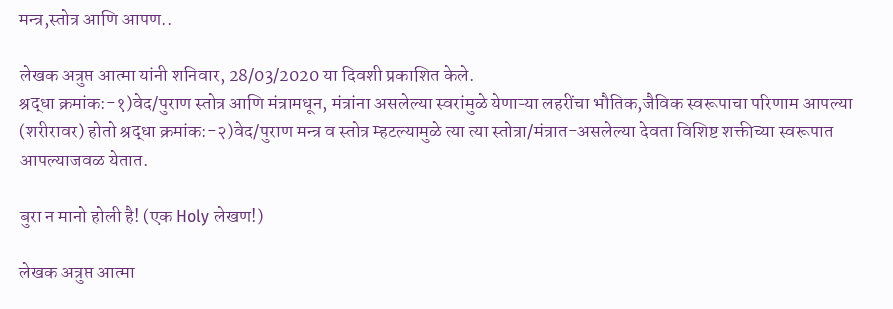मन्त्र,स्तोत्र आणि आपण..

लेखक अत्रुप्त आत्मा यांनी शनिवार, 28/03/2020 या दिवशी प्रकाशित केले.
श्रद्धा क्रमांक:-१)वेद/पुराण स्तोत्र आणि मंत्रामधून, मंत्रांना असलेल्या स्वरांमुळे येणाऱ्या लहरींचा भौतिक,जैविक स्वरूपाचा परिणाम आपल्या (शरीरावर) होतो श्रद्धा क्रमांक:-२)वेद/पुराण मन्त्र व स्तोत्र म्हटल्यामुळे त्या त्या स्तोत्रा/मंत्रात-असलेल्या देवता विशिष्ट शक्तीच्या स्वरूपात आपल्याजवळ येतात.

बुरा न मानो होली है! (एक Holy लेखण!)

लेखक अत्रुप्त आत्मा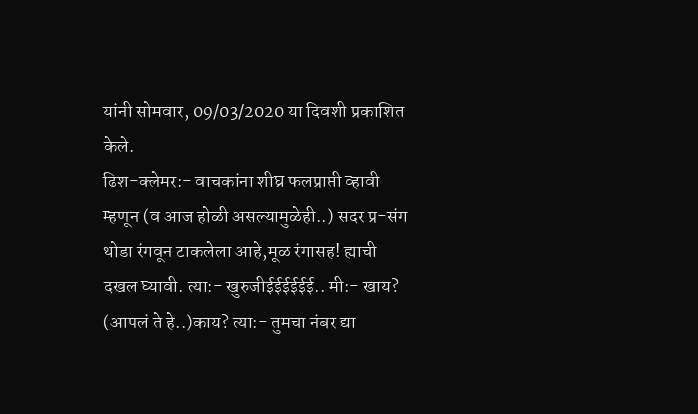यांनी सोमवार, 09/03/2020 या दिवशी प्रकाशित केले.
ढिश-क्लेमर:- वाचकांना शीघ्र फलप्राप्ती व्हावी म्हणून (व आज होळी असल्यामुळेही..) सदर प्र-संग थोडा रंगवून टाकलेला आहे,मूळ रंगासह! ह्याची दखल घ्यावी. त्या:- खुरुजीईईईईईई.. मी:- खाय? (आपलं ते हे..)काय? त्या:- तुमचा नंबर द्या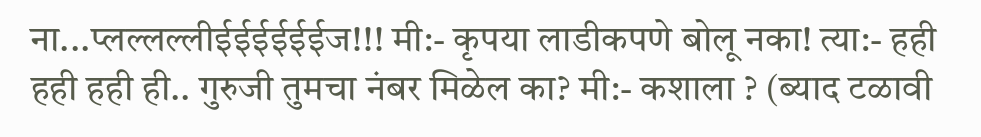ना...प्लल्लल्लीईईईईईईज!!! मी:- कृपया लाडीकपणे बोलू नका! त्या:- हही हही हही ही.. गुरुजी तुमचा नंबर मिळेल का? मी:- कशाला ? (ब्याद टळावी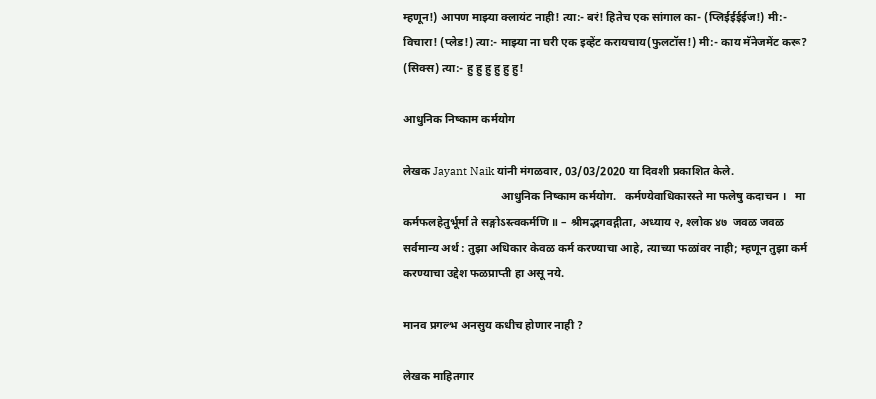म्हणून!) आपण माझ्या क्लायंट नाही! त्या:- बरं! हितेच एक सांगाल का- (प्लिईईईईज!) मी:- विचारा! (प्लेड!) त्या:- माझ्या ना घरी एक इव्हेंट करायचाय(फुलटॉस!) मी:- काय मॅनेजमेंट करू? (सिक्स) त्या:- हु हु हु हु हु हु!

आधुनिक निष्काम कर्मयोग

लेखक Jayant Naik यांनी मंगळवार, 03/03/2020 या दिवशी प्रकाशित केले.
                                  आधुनिक निष्काम कर्मयोग.   कर्मण्येवाधिकारस्ते मा फलेषु कदाचन ।   मा कर्मफलहेतुर्भूर्मा ते सङ्गोऽस्त्वकर्मणि ॥ – श्रीमद्भगवद्गीता, अध्याय २, श्‍लोक ४७  जवळ जवळ सर्वमान्य अर्थ : तुझा अधिकार केवळ कर्म करण्याचा आहे, त्याच्या फळांवर नाही; म्हणून तुझा कर्म करण्याचा उद्देश फळप्राप्ती हा असू नये.

मानव प्रगल्भ अनसुय कधीच होणार नाही ?

लेखक माहितगार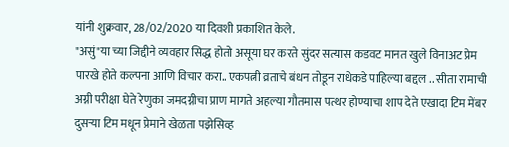यांनी शुक्रवार, 28/02/2020 या दिवशी प्रकाशित केले.
"असुं"या च्या जिद्दीने व्यवहार सिद्ध होतो असूया घर करते सुंदर सत्यास कडवट मानत खुले विनाअट प्रेम पारखे होते कल्पना आणि विचार करा.. एकपत्नी व्रताचे बंधन तोडून राधेकडे पाहिल्या बद्दल .. सीता रामाची अग्नी परीक्षा घेते रेणुका जमदग्नीचा प्राण मागते अहल्या गौतमास पत्थर होण्याचा शाप देते एखादा टिम मेंबर दुसर्‍या टिम मधून प्रेमाने खेळता पझेसिव्ह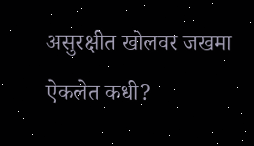असुरक्षीत खोलवर जखमा ऐकलेत कधी?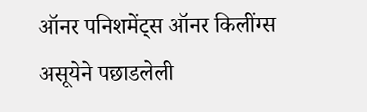ऑनर पनिशमेंट्स ऑनर किलींग्स असूयेने पछाडलेली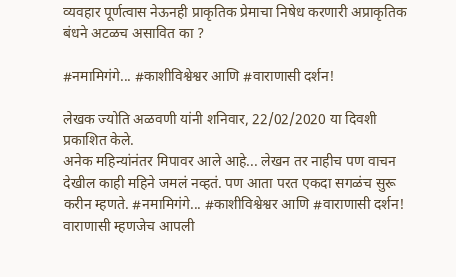व्यवहार पूर्णत्वास नेऊनही प्राकृतिक प्रेमाचा निषेध करणारी अप्राकृतिक बंधने अटळच असावित का ?

#नमामिगंगे... #काशीविश्वेश्वर आणि #वाराणासी दर्शन!

लेखक ज्योति अळवणी यांनी शनिवार, 22/02/2020 या दिवशी प्रकाशित केले.
अनेक महिन्यांनंतर मिपावर आले आहे... लेखन तर नाहीच पण वाचन देखील काही महिने जमलं नव्हतं. पण आता परत एकदा सगळंच सुरू करीन म्हणते. #नमामिगंगे... #काशीविश्वेश्वर आणि #वाराणासी दर्शन! वाराणासी म्हणजेच आपली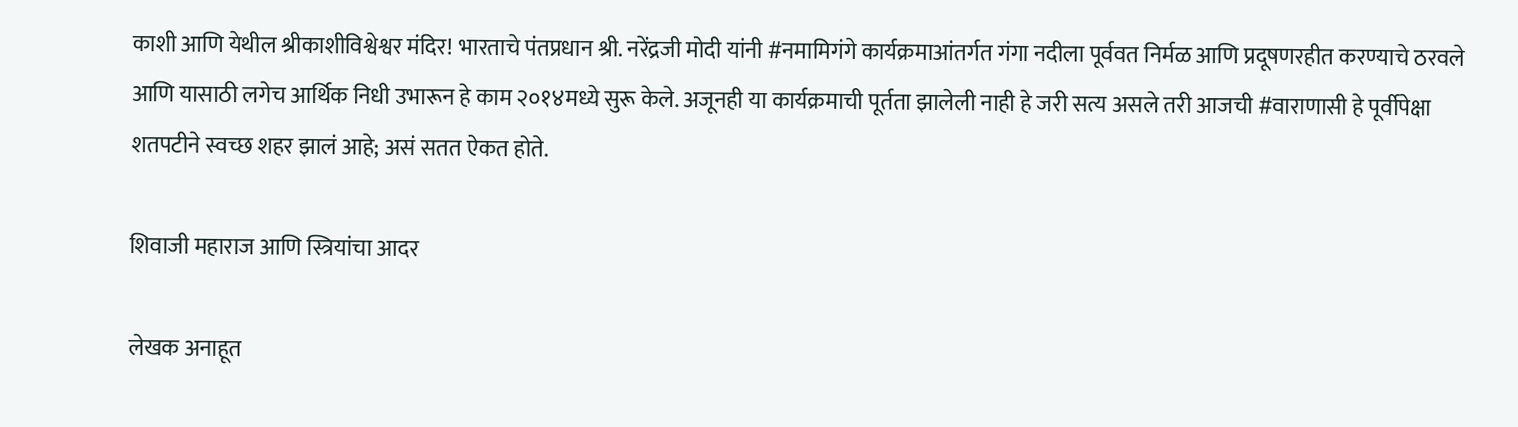काशी आणि येथील श्रीकाशीविश्वेश्वर मंदिर! भारताचे पंतप्रधान श्री. नरेंद्रजी मोदी यांनी #नमामिगंगे कार्यक्रमाआंतर्गत गंगा नदीला पूर्ववत निर्मळ आणि प्रदूषणरहीत करण्याचे ठरवले आणि यासाठी लगेच आर्थिक निधी उभारून हे काम २०१४मध्ये सुरू केले. अजूनही या कार्यक्रमाची पूर्तता झालेली नाही हे जरी सत्य असले तरी आजची #वाराणासी हे पूर्वीपेक्षा शतपटीने स्वच्छ शहर झालं आहे; असं सतत ऐकत होते.

शिवाजी महाराज आणि स्त्रियांचा आदर

लेखक अनाहूत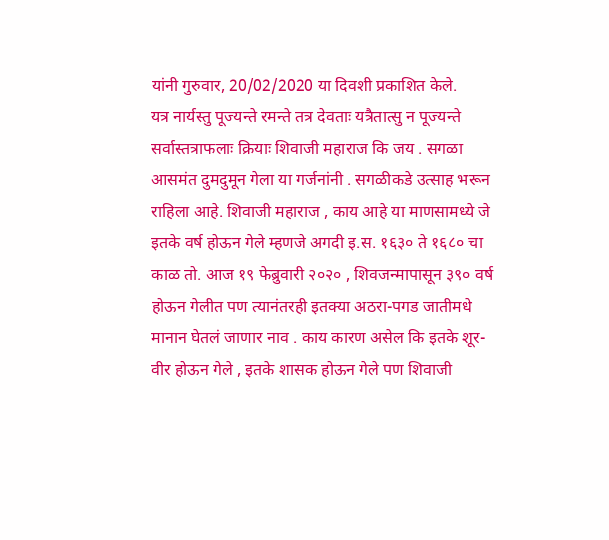यांनी गुरुवार, 20/02/2020 या दिवशी प्रकाशित केले.
यत्र नार्यस्तु पूज्यन्ते रमन्ते तत्र देवताः यत्रैतात्सु न पूज्यन्ते सर्वास्तत्राफलाः क्रियाः शिवाजी महाराज कि जय . सगळा आसमंत दुमदुमून गेला या गर्जनांनी . सगळीकडे उत्साह भरून राहिला आहे. शिवाजी महाराज , काय आहे या माणसामध्ये जे इतके वर्ष होऊन गेले म्हणजे अगदी इ.स. १६३० ते १६८० चा काळ तो. आज १९ फेब्रुवारी २०२० , शिवजन्मापासून ३९० वर्ष होऊन गेलीत पण त्यानंतरही इतक्या अठरा-पगड जातीमधे मानान घेतलं जाणार नाव . काय कारण असेल कि इतके शूर-वीर होऊन गेले , इतके शासक होऊन गेले पण शिवाजी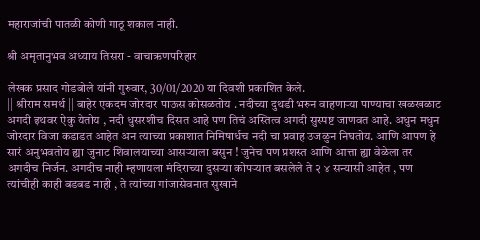महाराजांची पातळी कोणी गाठू शकाल नाही.

श्री अमृतानुभव अध्याय तिसरा - वाचाऋणपरिहार

लेखक प्रसाद गोडबोले यांनी गुरुवार, 30/01/2020 या दिवशी प्रकाशित केले.
|| श्रीराम समर्थ || बाहेर एकदम जोरदार पाऊस कोसळतोय . नदीच्या दुथडी भरुन वाहणार्‍या पाण्याचा खळखळाट अगदी इथवर ऐकु येतोय , नदी धुसरशीच दिसत आहे पण तिचं अस्तित्व अगदी सुस्पष्ट जाणवत आहे. अधुन मधुन जोरदार विजा कडाडत आहेत अन त्याच्या प्रकाशात निमिषार्धच नदी चा प्रवाह उजळुन निघतोय. आणि आपण हे सारं अनुभवतोय ह्या जुनाट शिवालयाच्या आसर्‍याला बसुन ! जुनेच पण प्रशस्त आणि आत्ता ह्या वेळेला तर अगदीच निर्जन. अगदीच नाही म्हणायला मंदिराच्या दुसर्‍या कोपर्‍यात बसलेले ते २ ४ सन्यासी आहेत , पण त्यांचीही काही बडबड नाही , ते त्यांच्या गांजासेवनात सुखाने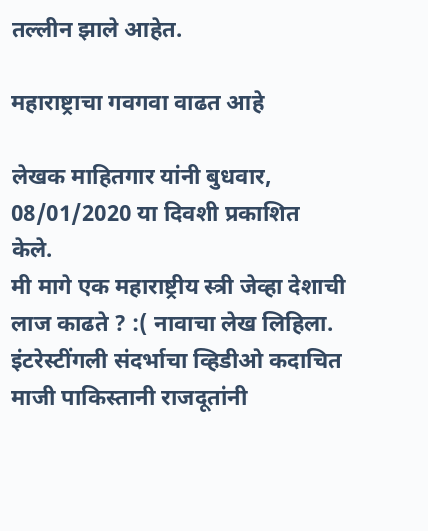तल्लीन झाले आहेत.

महाराष्ट्राचा गवगवा वाढत आहे

लेखक माहितगार यांनी बुधवार, 08/01/2020 या दिवशी प्रकाशित केले.
मी मागे एक महाराष्ट्रीय स्त्री जेव्हा देशाची लाज काढते ? :( नावाचा लेख लिहिला. इंटरेस्टींगली संदर्भाचा व्हिडीओ कदाचित माजी पाकिस्तानी राजदूतांनी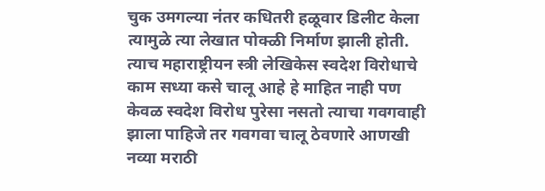चुक उमगल्या नंतर कधितरी हळूवार डिलीट केला त्यामुळे त्या लेखात पोक्ळी निर्माण झाली होती. त्याच महाराष्ट्रीयन स्त्री लेखिकेस स्वदेश विरोधाचे काम सध्या कसे चालू आहे हे माहित नाही पण केवळ स्वदेश विरोध पुरेसा नसतो त्याचा गवगवाही झाला पाहिजे तर गवगवा चालू ठेवणारे आणखी नव्या मराठी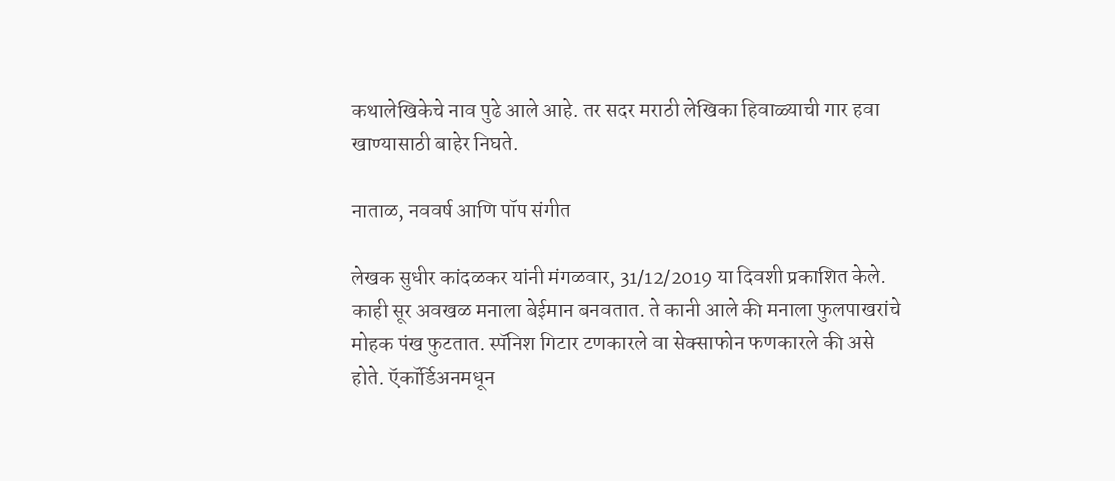कथालेखिकेचे नाव पुढे आले आहे. तर सदर मराठी लेखिका हिवाळ्याची गार हवा खाण्यासाठी बाहेर निघते.

नाताळ, नववर्ष आणि पॉप संगीत

लेखक सुधीर कांदळकर यांनी मंगळवार, 31/12/2019 या दिवशी प्रकाशित केले.
काही सूर अवखळ मनाला बेईमान बनवतात. ते कानी आले की मनाला फुलपाखरांचे मोहक पंख फुटतात. स्पॅनिश गिटार टणकारले वा सेक्साफोन फणकारले की असे होते. ऍकॉर्डिअनमधून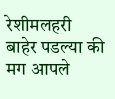रेशीमलहरी बाहेर पडल्या की मग आपले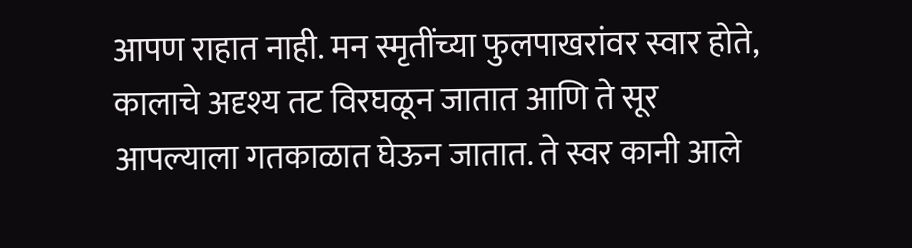आपण राहात नाही. मन स्मृतींच्या फुलपाखरांवर स्वार होते, कालाचे अदृश्य तट विरघळून जातात आणि ते सूर आपल्याला गतकाळात घेऊन जातात. ते स्वर कानी आले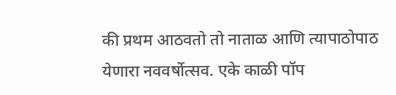की प्रथम आठवतो तो नाताळ आणि त्यापाठोपाठ येणारा नववर्षोत्सव. एके काळी पॉप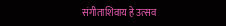संगीताशिवाय हे उत्सव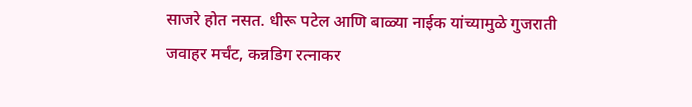साजरे होत नसत. धीरू पटेल आणि बाळ्या नाईक यांच्यामुळे गुजराती जवाहर मर्चंट, कन्नडिग रत्नाकर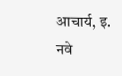आचार्य, इ. नवे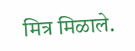मित्र मिळाले.